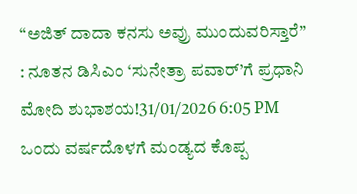“ಅಜಿತ್ ದಾದಾ ಕನಸು ಅವ್ರು ಮುಂದುವರಿಸ್ತಾರೆ” : ನೂತನ ಡಿಸಿಎಂ ‘ಸುನೇತ್ರಾ ಪವಾರ್’ಗೆ ಪ್ರಧಾನಿ ಮೋದಿ ಶುಭಾಶಯ!31/01/2026 6:05 PM
ಒಂದು ವರ್ಷದೊಳಗೆ ಮಂಡ್ಯದ ಕೊಪ್ಪ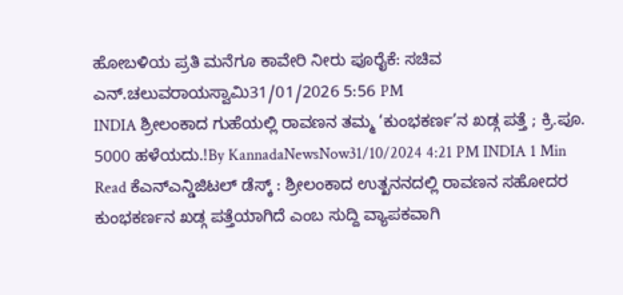ಹೋಬಳಿಯ ಪ್ರತಿ ಮನೆಗೂ ಕಾವೇರಿ ನೀರು ಪೂರೈಕೆ: ಸಚಿವ ಎನ್.ಚಲುವರಾಯಸ್ವಾಮಿ31/01/2026 5:56 PM
INDIA ಶ್ರೀಲಂಕಾದ ಗುಹೆಯಲ್ಲಿ ರಾವಣನ ತಮ್ಮ ‘ಕುಂಭಕರ್ಣ’ನ ಖಡ್ಗ ಪತ್ತೆ ; ಕ್ರಿ.ಪೂ. 5000 ಹಳೆಯದು.!By KannadaNewsNow31/10/2024 4:21 PM INDIA 1 Min Read ಕೆಎನ್ಎನ್ಡಿಜಿಟಲ್ ಡೆಸ್ಕ್ : ಶ್ರೀಲಂಕಾದ ಉತ್ಖನನದಲ್ಲಿ ರಾವಣನ ಸಹೋದರ ಕುಂಭಕರ್ಣನ ಖಡ್ಗ ಪತ್ತೆಯಾಗಿದೆ ಎಂಬ ಸುದ್ದಿ ವ್ಯಾಪಕವಾಗಿ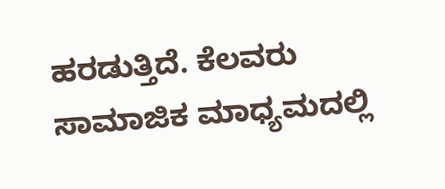ಹರಡುತ್ತಿದೆ. ಕೆಲವರು ಸಾಮಾಜಿಕ ಮಾಧ್ಯಮದಲ್ಲಿ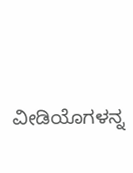ವೀಡಿಯೊಗಳನ್ನ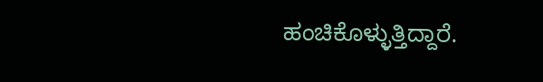ಹಂಚಿಕೊಳ್ಳುತ್ತಿದ್ದಾರೆ.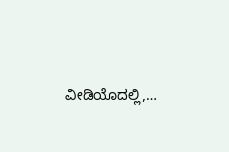ವೀಡಿಯೊದಲ್ಲಿ,…